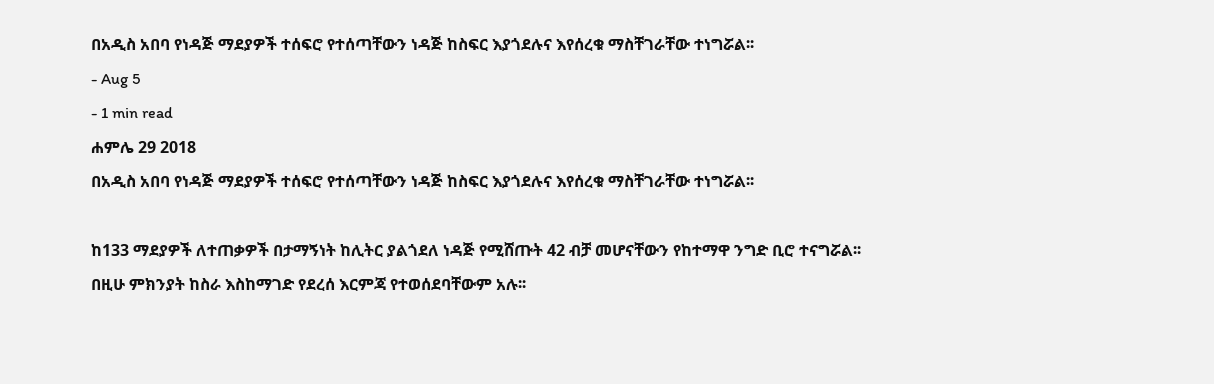በአዲስ አበባ የነዳጅ ማደያዎች ተሰፍሮ የተሰጣቸውን ነዳጅ ከስፍር እያጎደሉና እየሰረቁ ማስቸገራቸው ተነግሯል፡፡
- Aug 5
- 1 min read
ሐምሌ 29 2018
በአዲስ አበባ የነዳጅ ማደያዎች ተሰፍሮ የተሰጣቸውን ነዳጅ ከስፍር እያጎደሉና እየሰረቁ ማስቸገራቸው ተነግሯል፡፡

ከ133 ማደያዎች ለተጠቃዎች በታማኝነት ከሊትር ያልጎደለ ነዳጅ የሚሸጡት 42 ብቻ መሆናቸውን የከተማዋ ንግድ ቢሮ ተናግሯል፡፡
በዚሁ ምክንያት ከስራ እስከማገድ የደረሰ እርምጃ የተወሰደባቸውም አሉ፡፡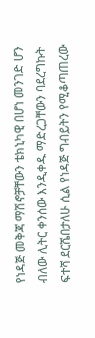የነዳጅ መቅጃ ማሽኖቻቸውን ቴክኒካዊ በሆነ መንገድ ሆን ብለው ሊትር ቀንሰው እንዲቀዱ ማድረጋቸውን ባደረግኩት ፍተሻ ደርሼበታለሁ ሲል የነዳጅ ግብይትን የሚቆጣጠረው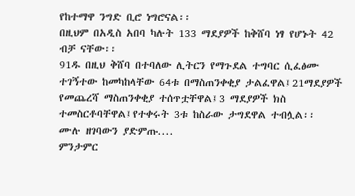የከተማዋ ንግድ ቢሮ ነግሮናል፡፡
በዚህም በአዲስ አበባ ካሉት 133 ማደያዎች ከቅሸባ ነፃ የሆኑት 42 ብቻ ናቸው፡፡
91ዱ በዚህ ቅሸባ በተባለው ሊትርን የማጉደል ተግባር ሲፈፅሙ ተገኝተው ከመካከላቸው 64ቱ በማስጠንቀቂያ ታልፈዋል፤21ማደያዎች የመጨረሻ ማስጠንቀቂያ ተሰጥቷቸዋል፤3 ማደያዎች ክስ ተመስርቶባቸዋል፤የተቀሩት 3ቱ ከስራው ታግደዋል ተብሏል፡፡
ሙሉ ዘገባውን ያድምጡ....
ምንታምር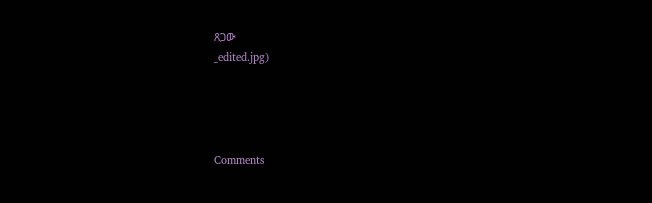ጸጋው
_edited.jpg)




Comments